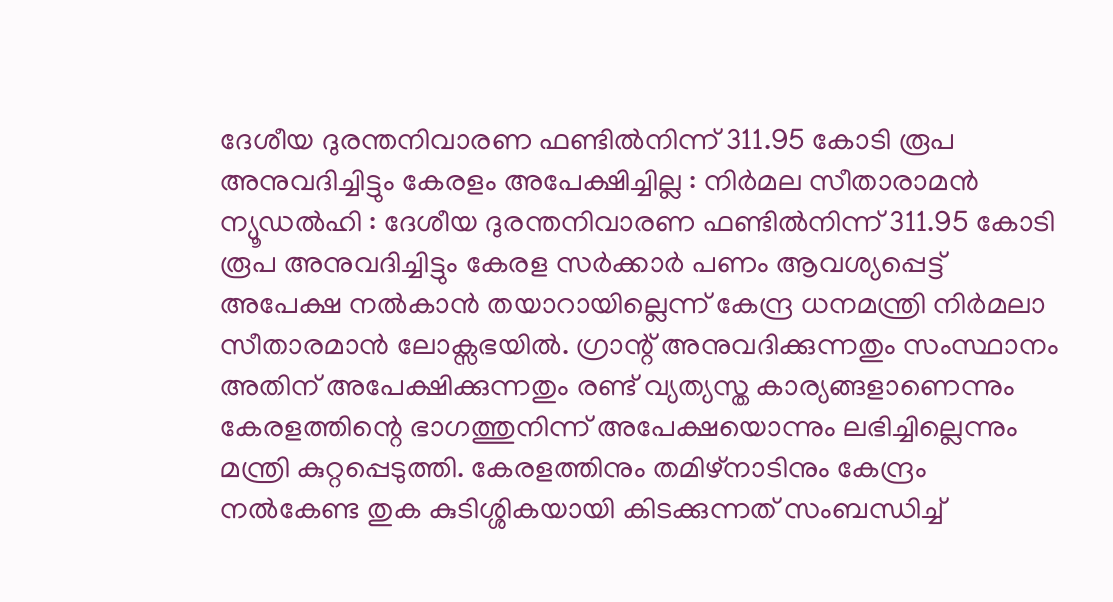ദേശീയ ദുരന്തനിവാരണ ഫണ്ടിൽനിന്ന് 311.95 കോടി രൂപ അനുവദിച്ചിട്ടും കേരളം അപേക്ഷിച്ചില്ല : നിർമല സീതാരാമൻ
ന്യൂഡൽഹി : ദേശീയ ദുരന്തനിവാരണ ഫണ്ടിൽനിന്ന് 311.95 കോടി രൂപ അനുവദിച്ചിട്ടും കേരള സർക്കാർ പണം ആവശ്യപ്പെട്ട് അപേക്ഷ നൽകാൻ തയാറായില്ലെന്ന് കേന്ദ്ര ധനമന്ത്രി നിർമലാ സീതാരമാൻ ലോക്സഭയിൽ. ഗ്രാന്റ് അനുവദിക്കുന്നതും സംസ്ഥാനം അതിന് അപേക്ഷിക്കുന്നതും രണ്ട് വ്യത്യസ്ത കാര്യങ്ങളാണെന്നും കേരളത്തിന്റെ ഭാഗത്തുനിന്ന് അപേക്ഷയൊന്നും ലഭിച്ചില്ലെന്നും മന്ത്രി കുറ്റപ്പെടുത്തി. കേരളത്തിനും തമിഴ്നാടിനും കേന്ദ്രം നൽകേണ്ട തുക കുടിശ്ശികയായി കിടക്കുന്നത് സംബന്ധിച്ച്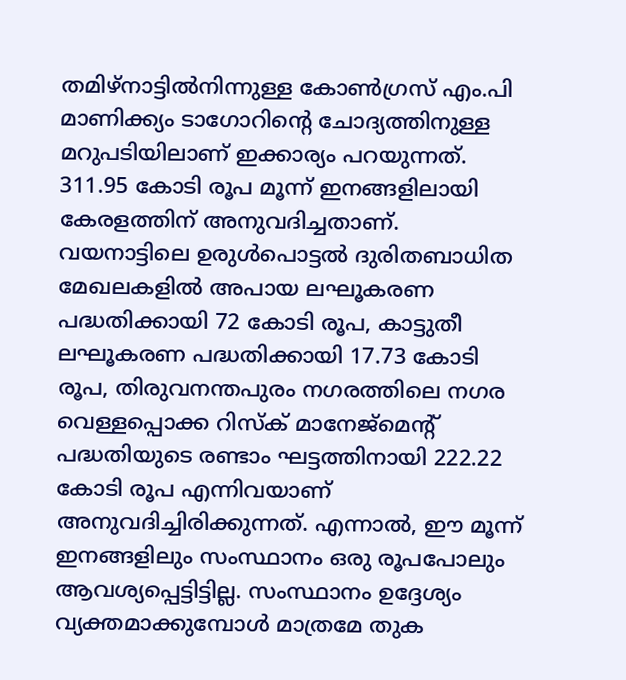തമിഴ്നാട്ടിൽനിന്നുള്ള കോൺഗ്രസ് എം.പി മാണിക്ക്യം ടാഗോറിന്റെ ചോദ്യത്തിനുള്ള മറുപടിയിലാണ് ഇക്കാര്യം പറയുന്നത്.
311.95 കോടി രൂപ മൂന്ന് ഇനങ്ങളിലായി കേരളത്തിന് അനുവദിച്ചതാണ്. വയനാട്ടിലെ ഉരുൾപൊട്ടൽ ദുരിതബാധിത മേഖലകളിൽ അപായ ലഘൂകരണ പദ്ധതിക്കായി 72 കോടി രൂപ, കാട്ടുതീ ലഘൂകരണ പദ്ധതിക്കായി 17.73 കോടി രൂപ, തിരുവനന്തപുരം നഗരത്തിലെ നഗര വെള്ളപ്പൊക്ക റിസ്ക് മാനേജ്മെന്റ് പദ്ധതിയുടെ രണ്ടാം ഘട്ടത്തിനായി 222.22 കോടി രൂപ എന്നിവയാണ് അനുവദിച്ചിരിക്കുന്നത്. എന്നാൽ, ഈ മൂന്ന് ഇനങ്ങളിലും സംസ്ഥാനം ഒരു രൂപപോലും ആവശ്യപ്പെട്ടിട്ടില്ല. സംസ്ഥാനം ഉദ്ദേശ്യം വ്യക്തമാക്കുമ്പോൾ മാത്രമേ തുക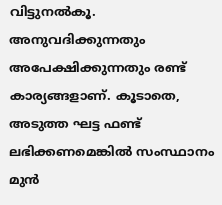വിട്ടുനൽകൂ. അനുവദിക്കുന്നതും അപേക്ഷിക്കുന്നതും രണ്ട് കാര്യങ്ങളാണ്. കൂടാതെ, അടുത്ത ഘട്ട ഫണ്ട് ലഭിക്കണമെങ്കിൽ സംസ്ഥാനം മുൻ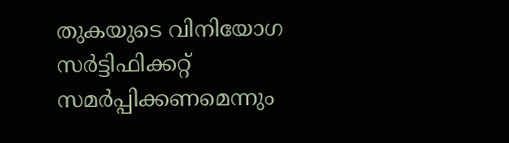തുകയുടെ വിനിയോഗ സർട്ടിഫിക്കറ്റ് സമർപ്പിക്കണമെന്നും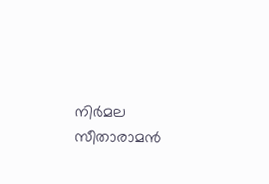നിർമല സീതാരാമൻ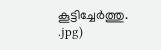കൂട്ടിച്ചേർത്തു.
.jpg)